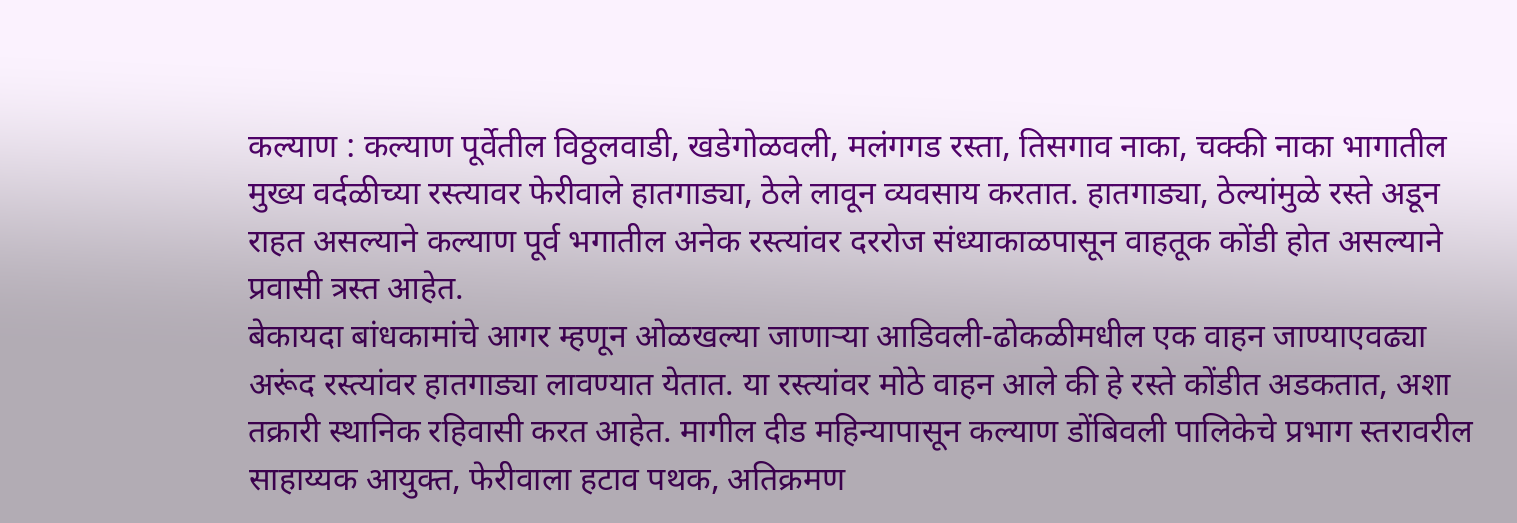कल्याण : कल्याण पूर्वेतील विठ्ठलवाडी, खडेगोळवली, मलंगगड रस्ता, तिसगाव नाका, चक्की नाका भागातील मुख्य वर्दळीच्या रस्त्यावर फेरीवाले हातगाड्या, ठेले लावून व्यवसाय करतात. हातगाड्या, ठेल्यांमुळे रस्ते अडून राहत असल्याने कल्याण पूर्व भगातील अनेक रस्त्यांवर दररोज संध्याकाळपासून वाहतूक कोंडी होत असल्याने प्रवासी त्रस्त आहेत.
बेकायदा बांधकामांचे आगर म्हणून ओळखल्या जाणाऱ्या आडिवली-ढोकळीमधील एक वाहन जाण्याएवढ्या अरूंद रस्त्यांवर हातगाड्या लावण्यात येतात. या रस्त्यांवर मोठे वाहन आले की हे रस्ते कोंडीत अडकतात, अशा तक्रारी स्थानिक रहिवासी करत आहेत. मागील दीड महिन्यापासून कल्याण डोंबिवली पालिकेचे प्रभाग स्तरावरील साहाय्यक आयुक्त, फेरीवाला हटाव पथक, अतिक्रमण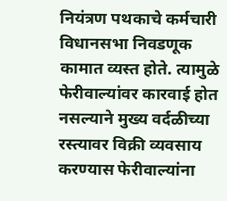नियंत्रण पथकाचे कर्मचारी विधानसभा निवडणूक कामात व्यस्त होते. त्यामुळे फेरीवाल्यांवर कारवाई होत नसल्याने मुख्य वर्दळीच्या रस्त्यावर विक्री व्यवसाय करण्यास फेरीवाल्यांना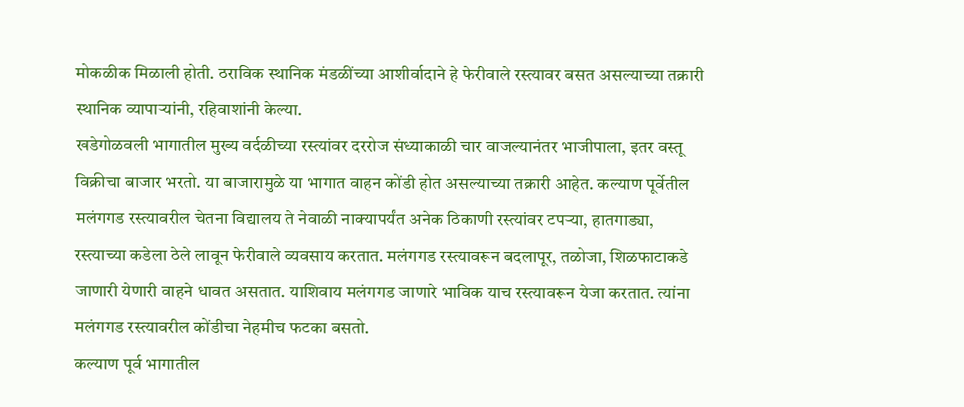मोकळीक मिळाली होती. ठराविक स्थानिक मंडळींच्या आशीर्वादाने हे फेरीवाले रस्त्यावर बसत असल्याच्या तक्रारी स्थानिक व्यापाऱ्यांनी, रहिवाशांनी केल्या.
खडेगोळवली भागातील मुख्य वर्दळीच्या रस्त्यांवर दररोज संध्याकाळी चार वाजल्यानंतर भाजीपाला, इतर वस्तू विक्रीचा बाजार भरतो. या बाजारामुळे या भागात वाहन कोंडी होत असल्याच्या तक्रारी आहेत. कल्याण पूर्वेतील मलंगगड रस्त्यावरील चेतना विद्यालय ते नेवाळी नाक्यापर्यंत अनेक ठिकाणी रस्त्यांवर टपऱ्या, हातगाड्या, रस्त्याच्या कडेला ठेले लावून फेरीवाले व्यवसाय करतात. मलंगगड रस्त्यावरून बदलापूर, तळोजा, शिळफाटाकडे जाणारी येणारी वाहने धावत असतात. याशिवाय मलंगगड जाणारे भाविक याच रस्त्यावरून येजा करतात. त्यांना मलंगगड रस्त्यावरील कोंडीचा नेहमीच फटका बसतो.
कल्याण पूर्व भागातील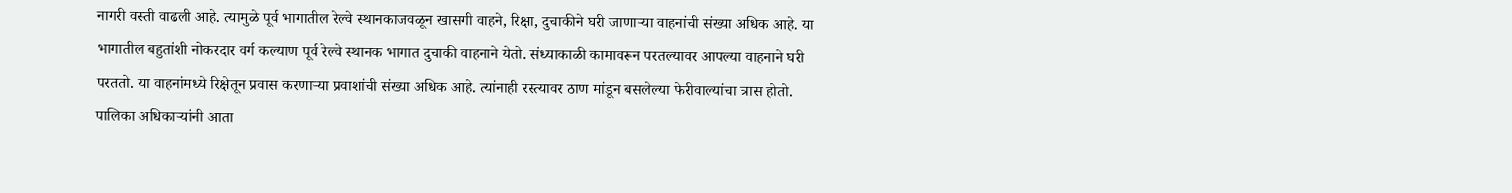नागरी वस्ती वाढली आहे. त्यामुळे पूर्व भागातील रेल्वे स्थानकाजवळून खासगी वाहने, रिक्षा, दुचाकीने घरी जाणाऱ्या वाहनांची संख्या अधिक आहे. या भागातील बहुतांशी नोकरदार वर्ग कल्याण पूर्व रेल्वे स्थानक भागात दुचाकी वाहनाने येतो. संध्याकाळी कामावरून परतल्यावर आपल्या वाहनाने घरी परततो. या वाहनांमध्ये रिक्षेतून प्रवास करणाऱ्या प्रवाशांची संख्या अधिक आहे. त्यांनाही रस्त्यावर ठाण मांडून बसलेल्या फेरीवाल्यांचा त्रास होतो.
पालिका अधिकाऱ्यांनी आता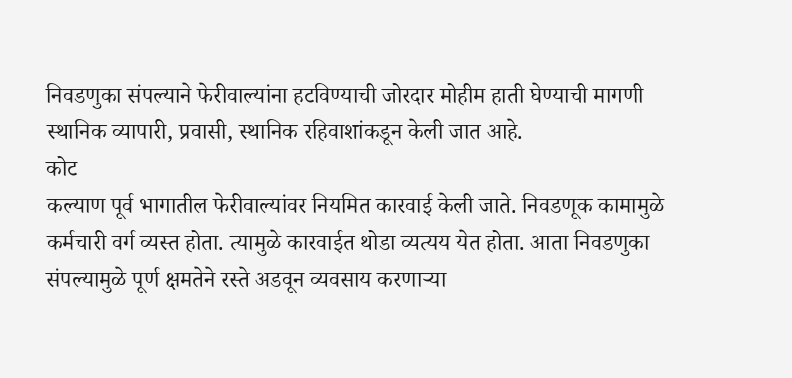निवडणुका संपल्याने फेरीवाल्यांना हटविण्याची जोरदार मोहीम हाती घेण्याची मागणी स्थानिक व्यापारी, प्रवासी, स्थानिक रहिवाशांकडून केली जात आहे.
कोट
कल्याण पूर्व भागातील फेरीवाल्यांवर नियमित कारवाई केली जाते. निवडणूक कामामुळे कर्मचारी वर्ग व्यस्त होता. त्यामुळे कारवाईत थोडा व्यत्यय येत होता. आता निवडणुका संपल्यामुळे पूर्ण क्षमतेने रस्ते अडवून व्यवसाय करणाऱ्या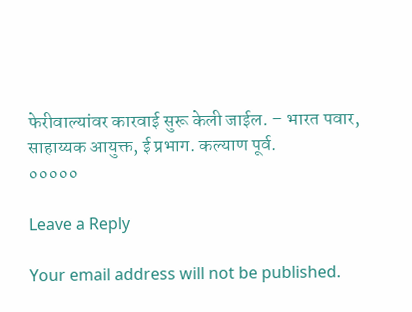फेरीवाल्यांवर कारवाई सुरू केली जाईल. – भारत पवार, साहाय्यक आयुक्त, ई प्रभाग. कल्याण पूर्व.
०००००

Leave a Reply

Your email address will not be published.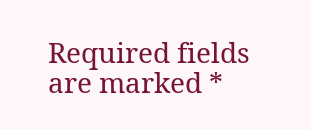Required fields are marked *